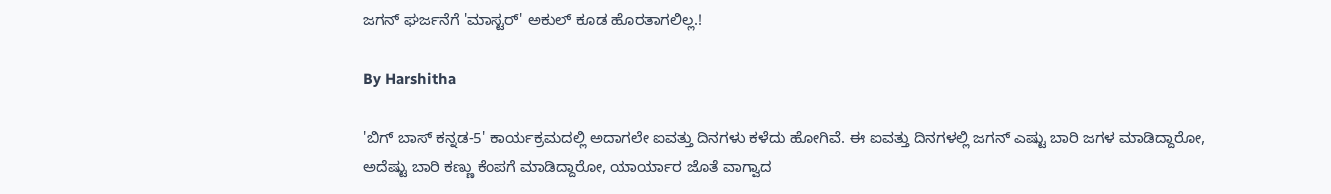ಜಗನ್ ಘರ್ಜನೆಗೆ 'ಮಾಸ್ಟರ್' ಅಕುಲ್ ಕೂಡ ಹೊರತಾಗಲಿಲ್ಲ.!

By Harshitha

'ಬಿಗ್ ಬಾಸ್ ಕನ್ನಡ-5' ಕಾರ್ಯಕ್ರಮದಲ್ಲಿ ಅದಾಗಲೇ ಐವತ್ತು ದಿನಗಳು ಕಳೆದು ಹೋಗಿವೆ. ಈ ಐವತ್ತು ದಿನಗಳಲ್ಲಿ ಜಗನ್ ಎಷ್ಟು ಬಾರಿ ಜಗಳ ಮಾಡಿದ್ದಾರೋ, ಅದೆಷ್ಟು ಬಾರಿ ಕಣ್ಣು ಕೆಂಪಗೆ ಮಾಡಿದ್ದಾರೋ, ಯಾರ್ಯಾರ ಜೊತೆ ವಾಗ್ವಾದ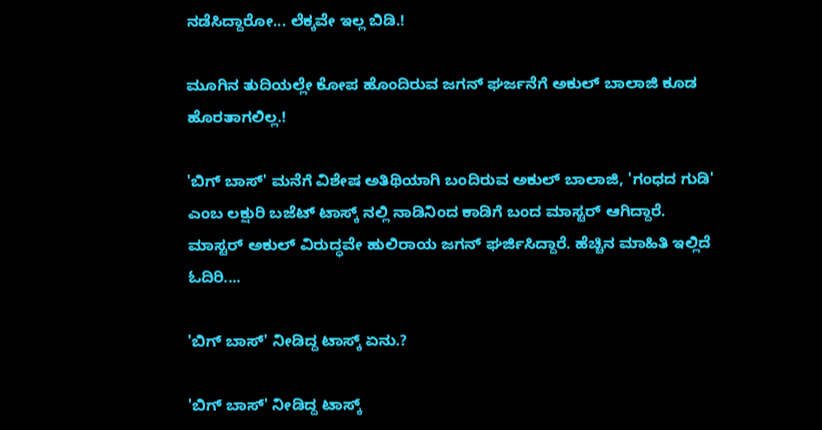ನಡೆಸಿದ್ದಾರೋ... ಲೆಕ್ಕವೇ ಇಲ್ಲ ಬಿಡಿ.!

ಮೂಗಿನ ತುದಿಯಲ್ಲೇ ಕೋಪ ಹೊಂದಿರುವ ಜಗನ್ ಘರ್ಜನೆಗೆ ಅಕುಲ್ ಬಾಲಾಜಿ ಕೂಡ ಹೊರತಾಗಲಿಲ್ಲ.!

'ಬಿಗ್ ಬಾಸ್' ಮನೆಗೆ ವಿಶೇಷ ಅತಿಥಿಯಾಗಿ ಬಂದಿರುವ ಅಕುಲ್ ಬಾಲಾಜಿ, 'ಗಂಧದ ಗುಡಿ' ಎಂಬ ಲಕ್ಷುರಿ ಬಜೆಟ್ ಟಾಸ್ಕ್ ನಲ್ಲಿ ನಾಡಿನಿಂದ ಕಾಡಿಗೆ ಬಂದ ಮಾಸ್ಟರ್ ಆಗಿದ್ದಾರೆ. ಮಾಸ್ಟರ್ ಅಕುಲ್ ವಿರುದ್ಧವೇ ಹುಲಿರಾಯ ಜಗನ್ ಘರ್ಜಿಸಿದ್ದಾರೆ. ಹೆಚ್ಚಿನ ಮಾಹಿತಿ ಇಲ್ಲಿದೆ ಓದಿರಿ....

'ಬಿಗ್ ಬಾಸ್' ನೀಡಿದ್ದ ಟಾಸ್ಕ್ ಏನು.?

'ಬಿಗ್ ಬಾಸ್' ನೀಡಿದ್ದ ಟಾಸ್ಕ್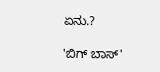ಏನು.?

'ಬಿಗ್ ಬಾಸ್'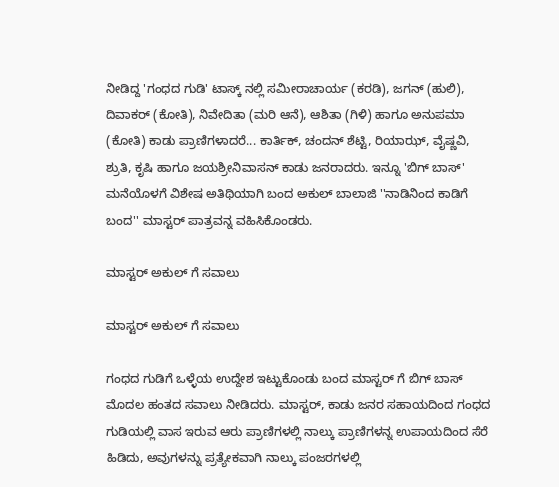ನೀಡಿದ್ದ 'ಗಂಧದ ಗುಡಿ' ಟಾಸ್ಕ್ ನಲ್ಲಿ ಸಮೀರಾಚಾರ್ಯ (ಕರಡಿ), ಜಗನ್ (ಹುಲಿ), ದಿವಾಕರ್ (ಕೋತಿ), ನಿವೇದಿತಾ (ಮರಿ ಆನೆ), ಆಶಿತಾ (ಗಿಳಿ) ಹಾಗೂ ಅನುಪಮಾ (ಕೋತಿ) ಕಾಡು ಪ್ರಾಣಿಗಳಾದರೆ... ಕಾರ್ತಿಕ್, ಚಂದನ್ ಶೆಟ್ಟಿ, ರಿಯಾಝ್, ವೈಷ್ಣವಿ, ಶ್ರುತಿ, ಕೃಷಿ ಹಾಗೂ ಜಯಶ್ರೀನಿವಾಸನ್ ಕಾಡು ಜನರಾದರು. ಇನ್ನೂ 'ಬಿಗ್ ಬಾಸ್' ಮನೆಯೊಳಗೆ ವಿಶೇಷ ಅತಿಥಿಯಾಗಿ ಬಂದ ಅಕುಲ್ ಬಾಲಾಜಿ ''ನಾಡಿನಿಂದ ಕಾಡಿಗೆ ಬಂದ'' ಮಾಸ್ಟರ್ ಪಾತ್ರವನ್ನ ವಹಿಸಿಕೊಂಡರು.

ಮಾಸ್ಟರ್ ಅಕುಲ್ ಗೆ ಸವಾಲು

ಮಾಸ್ಟರ್ ಅಕುಲ್ ಗೆ ಸವಾಲು

ಗಂಧದ ಗುಡಿಗೆ ಒಳ್ಳೆಯ ಉದ್ದೇಶ ಇಟ್ಟುಕೊಂಡು ಬಂದ ಮಾಸ್ಟರ್ ಗೆ ಬಿಗ್ ಬಾಸ್ ಮೊದಲ ಹಂತದ ಸವಾಲು ನೀಡಿದರು. ಮಾಸ್ಟರ್, ಕಾಡು ಜನರ ಸಹಾಯದಿಂದ ಗಂಧದ ಗುಡಿಯಲ್ಲಿ ವಾಸ ಇರುವ ಆರು ಪ್ರಾಣಿಗಳಲ್ಲಿ ನಾಲ್ಕು ಪ್ರಾಣಿಗಳನ್ನ ಉಪಾಯದಿಂದ ಸೆರೆ ಹಿಡಿದು, ಅವುಗಳನ್ನು ಪ್ರತ್ಯೇಕವಾಗಿ ನಾಲ್ಕು ಪಂಜರಗಳಲ್ಲಿ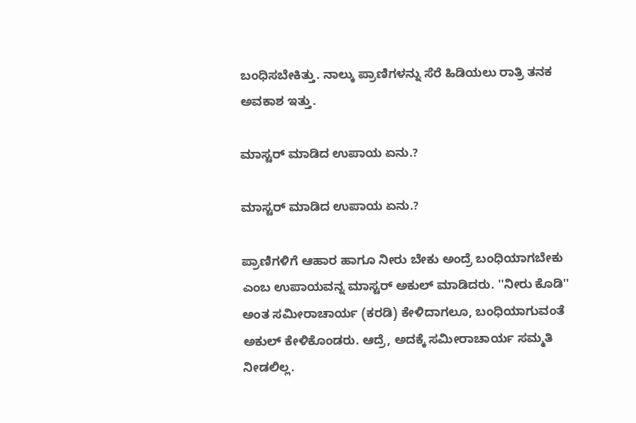ಬಂಧಿಸಬೇಕಿತ್ತು. ನಾಲ್ಕು ಪ್ರಾಣಿಗಳನ್ನು ಸೆರೆ ಹಿಡಿಯಲು ರಾತ್ರಿ ತನಕ ಅವಕಾಶ ಇತ್ತು.

ಮಾಸ್ಟರ್ ಮಾಡಿದ ಉಪಾಯ ಏನು.?

ಮಾಸ್ಟರ್ ಮಾಡಿದ ಉಪಾಯ ಏನು.?

ಪ್ರಾಣಿಗಳಿಗೆ ಆಹಾರ ಹಾಗೂ ನೀರು ಬೇಕು ಅಂದ್ರೆ ಬಂಧಿಯಾಗಬೇಕು ಎಂಬ ಉಪಾಯವನ್ನ ಮಾಸ್ಟರ್ ಅಕುಲ್ ಮಾಡಿದರು. ''ನೀರು ಕೊಡಿ'' ಅಂತ ಸಮೀರಾಚಾರ್ಯ (ಕರಡಿ) ಕೇಳಿದಾಗಲೂ, ಬಂಧಿಯಾಗುವಂತೆ ಅಕುಲ್ ಕೇಳಿಕೊಂಡರು. ಆದ್ರೆ, ಅದಕ್ಕೆ ಸಮೀರಾಚಾರ್ಯ ಸಮ್ಮತಿ ನೀಡಲಿಲ್ಲ.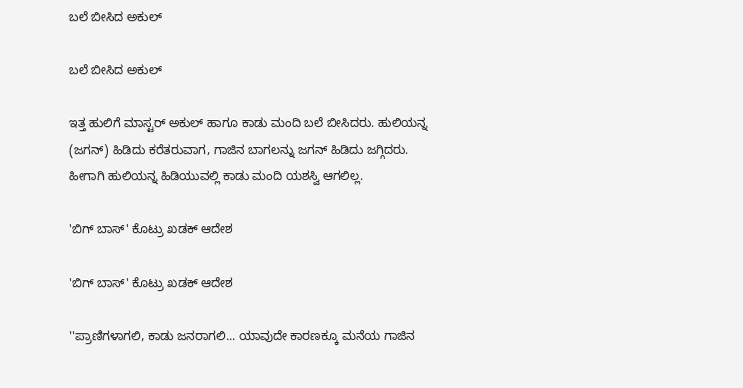ಬಲೆ ಬೀಸಿದ ಅಕುಲ್

ಬಲೆ ಬೀಸಿದ ಅಕುಲ್

ಇತ್ತ ಹುಲಿಗೆ ಮಾಸ್ಟರ್ ಅಕುಲ್ ಹಾಗೂ ಕಾಡು ಮಂದಿ ಬಲೆ ಬೀಸಿದರು. ಹುಲಿಯನ್ನ (ಜಗನ್) ಹಿಡಿದು ಕರೆತರುವಾಗ, ಗಾಜಿನ ಬಾಗಲನ್ನು ಜಗನ್ ಹಿಡಿದು ಜಗ್ಗಿದರು. ಹೀಗಾಗಿ ಹುಲಿಯನ್ನ ಹಿಡಿಯುವಲ್ಲಿ ಕಾಡು ಮಂದಿ ಯಶಸ್ವಿ ಆಗಲಿಲ್ಲ.

'ಬಿಗ್ ಬಾಸ್' ಕೊಟ್ರು ಖಡಕ್ ಆದೇಶ

'ಬಿಗ್ ಬಾಸ್' ಕೊಟ್ರು ಖಡಕ್ ಆದೇಶ

''ಪ್ರಾಣಿಗಳಾಗಲಿ, ಕಾಡು ಜನರಾಗಲಿ... ಯಾವುದೇ ಕಾರಣಕ್ಕೂ ಮನೆಯ ಗಾಜಿನ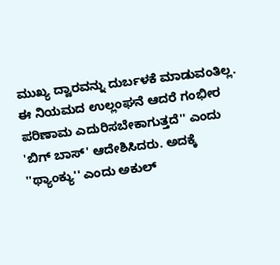ಮುಖ್ಯ ದ್ವಾರವನ್ನು ದುರ್ಬಳಕೆ ಮಾಡುವಂತಿಲ್ಲ. ಈ ನಿಯಮದ ಉಲ್ಲಂಘನೆ ಆದರೆ ಗಂಭೀರ ಪರಿಣಾಮ ಎದುರಿಸಬೇಕಾಗುತ್ತದೆ'' ಎಂದು 'ಬಿಗ್ ಬಾಸ್' ಆದೇಶಿಸಿದರು. ಅದಕ್ಕೆ ''ಥ್ಯಾಂಕ್ಯು'' ಎಂದು ಅಕುಲ್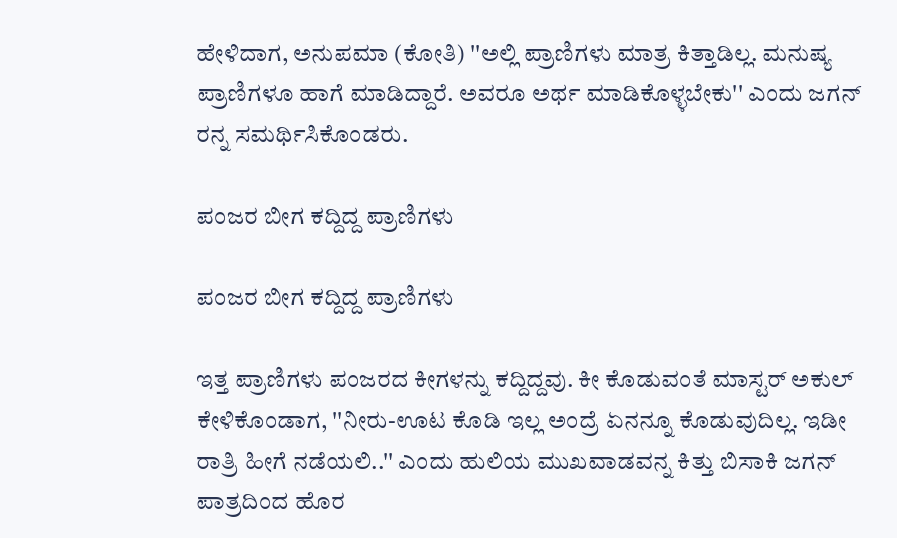ಹೇಳಿದಾಗ, ಅನುಪಮಾ (ಕೋತಿ) ''ಅಲ್ಲಿ ಪ್ರಾಣಿಗಳು ಮಾತ್ರ ಕಿತ್ತಾಡಿಲ್ಲ. ಮನುಷ್ಯ ಪ್ರಾಣಿಗಳೂ ಹಾಗೆ ಮಾಡಿದ್ದಾರೆ. ಅವರೂ ಅರ್ಥ ಮಾಡಿಕೊಳ್ಳಬೇಕು'' ಎಂದು ಜಗನ್ ರನ್ನ ಸಮರ್ಥಿಸಿಕೊಂಡರು.

ಪಂಜರ ಬೀಗ ಕದ್ದಿದ್ದ ಪ್ರಾಣಿಗಳು

ಪಂಜರ ಬೀಗ ಕದ್ದಿದ್ದ ಪ್ರಾಣಿಗಳು

ಇತ್ತ ಪ್ರಾಣಿಗಳು ಪಂಜರದ ಕೀಗಳನ್ನು ಕದ್ದಿದ್ದವು. ಕೀ ಕೊಡುವಂತೆ ಮಾಸ್ಟರ್ ಅಕುಲ್ ಕೇಳಿಕೊಂಡಾಗ, ''ನೀರು-ಊಟ ಕೊಡಿ ಇಲ್ಲ ಅಂದ್ರೆ ಏನನ್ನೂ ಕೊಡುವುದಿಲ್ಲ. ಇಡೀ ರಾತ್ರಿ ಹೀಗೆ ನಡೆಯಲಿ..'' ಎಂದು ಹುಲಿಯ ಮುಖವಾಡವನ್ನ ಕಿತ್ತು ಬಿಸಾಕಿ ಜಗನ್ ಪಾತ್ರದಿಂದ ಹೊರ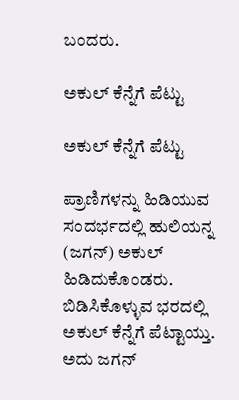ಬಂದರು.

ಅಕುಲ್ ಕೆನ್ನೆಗೆ ಪೆಟ್ಟು

ಅಕುಲ್ ಕೆನ್ನೆಗೆ ಪೆಟ್ಟು

ಪ್ರಾಣಿಗಳನ್ನು ಹಿಡಿಯುವ ಸಂದರ್ಭದಲ್ಲಿ ಹುಲಿಯನ್ನ (ಜಗನ್) ಅಕುಲ್ ಹಿಡಿದುಕೊಂಡರು. ಬಿಡಿಸಿಕೊಳ್ಳುವ ಭರದಲ್ಲಿ ಅಕುಲ್ ಕೆನ್ನೆಗೆ ಪೆಟ್ಟಾಯ್ತು. ಅದು ಜಗನ್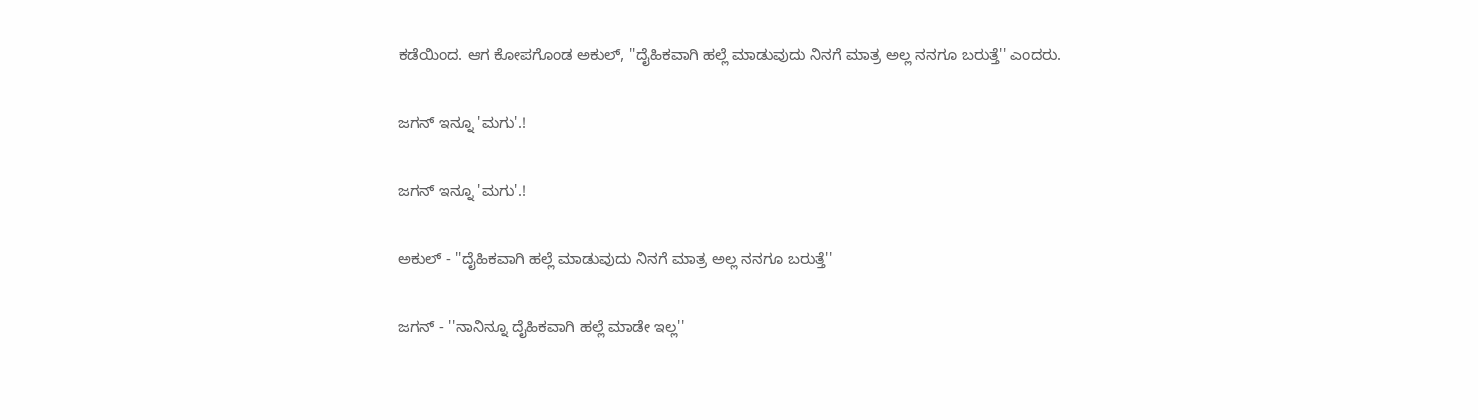ಕಡೆಯಿಂದ. ಆಗ ಕೋಪಗೊಂಡ ಅಕುಲ್, ''ದೈಹಿಕವಾಗಿ ಹಲ್ಲೆ ಮಾಡುವುದು ನಿನಗೆ ಮಾತ್ರ ಅಲ್ಲ ನನಗೂ ಬರುತ್ತೆ'' ಎಂದರು.

ಜಗನ್ ಇನ್ನೂ 'ಮಗು'.!

ಜಗನ್ ಇನ್ನೂ 'ಮಗು'.!

ಅಕುಲ್ - ''ದೈಹಿಕವಾಗಿ ಹಲ್ಲೆ ಮಾಡುವುದು ನಿನಗೆ ಮಾತ್ರ ಅಲ್ಲ ನನಗೂ ಬರುತ್ತೆ''

ಜಗನ್ - ''ನಾನಿನ್ನೂ ದೈಹಿಕವಾಗಿ ಹಲ್ಲೆ ಮಾಡೇ ಇಲ್ಲ''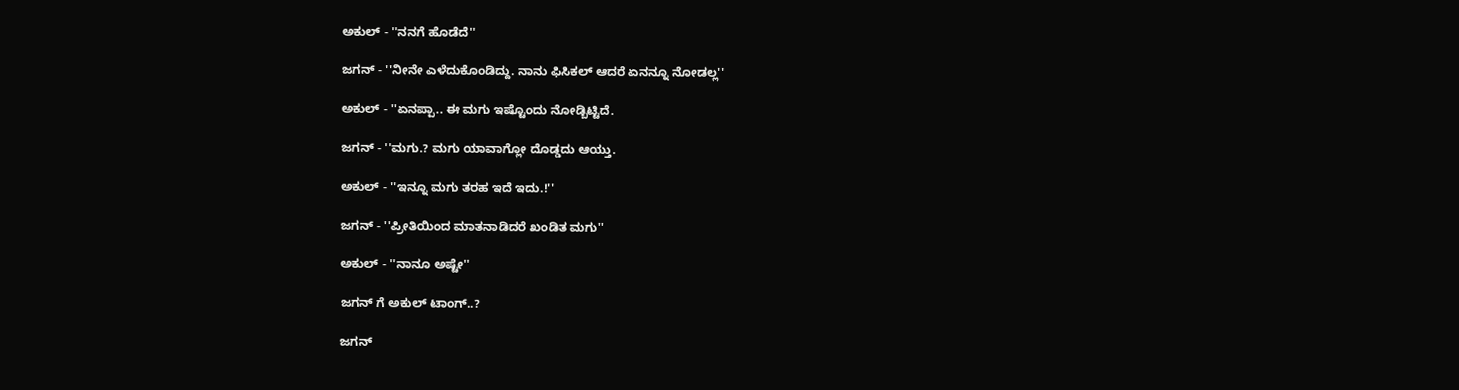ಅಕುಲ್ - ''ನನಗೆ ಹೊಡೆದೆ''

ಜಗನ್ - ''ನೀನೇ ಎಳೆದುಕೊಂಡಿದ್ದು. ನಾನು ಫಿಸಿಕಲ್ ಆದರೆ ಏನನ್ನೂ ನೋಡಲ್ಲ''

ಅಕುಲ್ - ''ಏನಪ್ಪಾ.. ಈ ಮಗು ಇಷ್ಟೊಂದು ನೋಡ್ಬಿಟ್ಟಿದೆ.

ಜಗನ್ - ''ಮಗು.? ಮಗು ಯಾವಾಗ್ಲೋ ದೊಡ್ಡದು ಆಯ್ತು.

ಅಕುಲ್ - ''ಇನ್ನೂ ಮಗು ತರಹ ಇದೆ ಇದು.!''

ಜಗನ್ - ''ಪ್ರೀತಿಯಿಂದ ಮಾತನಾಡಿದರೆ ಖಂಡಿತ ಮಗು''

ಅಕುಲ್ - ''ನಾನೂ ಅಷ್ಟೇ''

ಜಗನ್ ಗೆ ಅಕುಲ್ ಟಾಂಗ್..?

ಜಗನ್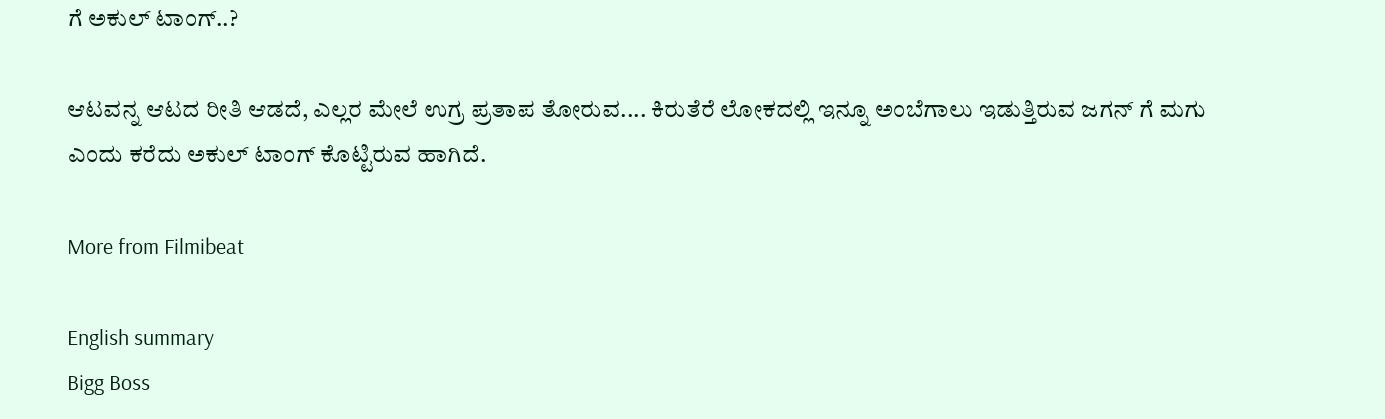ಗೆ ಅಕುಲ್ ಟಾಂಗ್..?

ಆಟವನ್ನ ಆಟದ ರೀತಿ ಆಡದೆ, ಎಲ್ಲರ ಮೇಲೆ ಉಗ್ರ ಪ್ರತಾಪ ತೋರುವ.... ಕಿರುತೆರೆ ಲೋಕದಲ್ಲಿ ಇನ್ನೂ ಅಂಬೆಗಾಲು ಇಡುತ್ತಿರುವ ಜಗನ್ ಗೆ ಮಗು ಎಂದು ಕರೆದು ಅಕುಲ್ ಟಾಂಗ್ ಕೊಟ್ಟಿರುವ ಹಾಗಿದೆ.

More from Filmibeat

English summary
Bigg Boss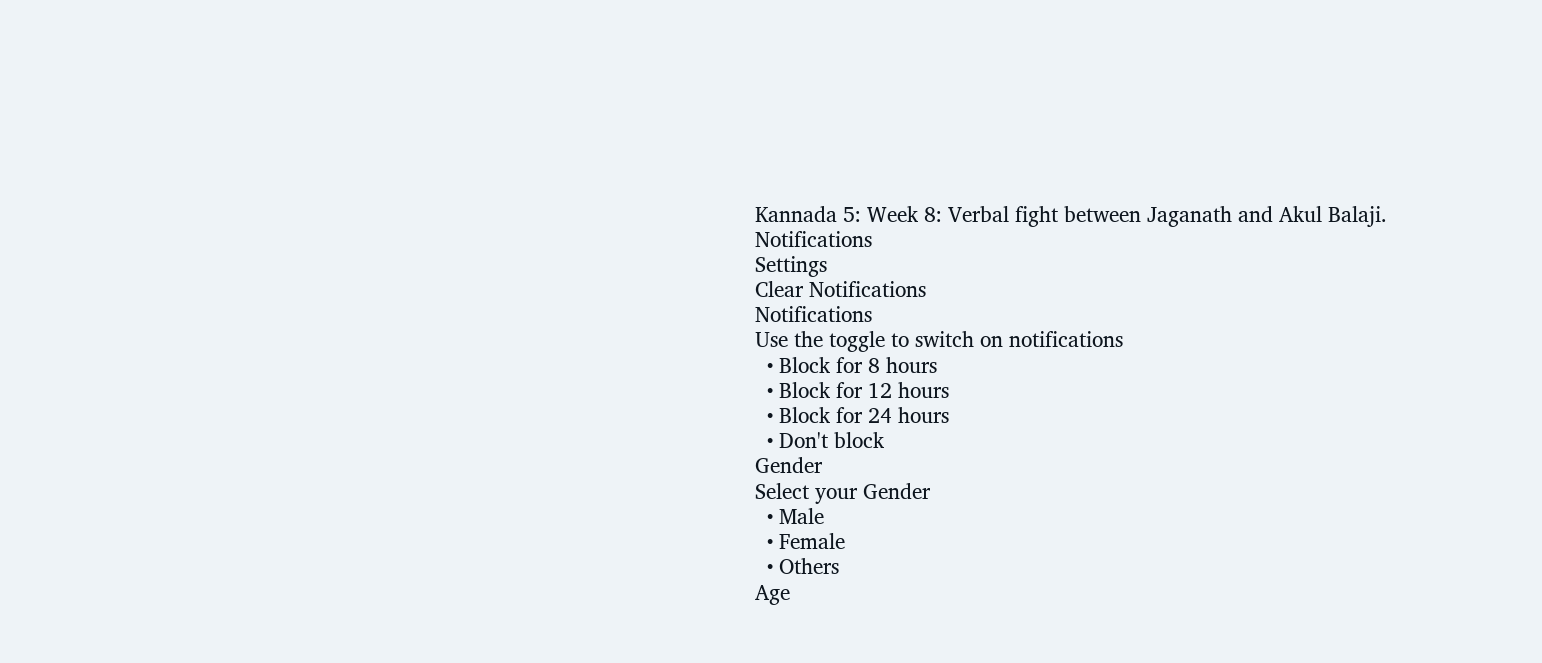Kannada 5: Week 8: Verbal fight between Jaganath and Akul Balaji.
Notifications
Settings
Clear Notifications
Notifications
Use the toggle to switch on notifications
  • Block for 8 hours
  • Block for 12 hours
  • Block for 24 hours
  • Don't block
Gender
Select your Gender
  • Male
  • Female
  • Others
Age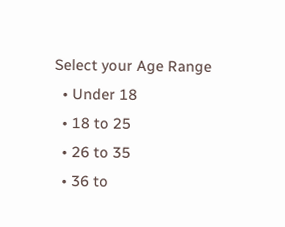Select your Age Range
  • Under 18
  • 18 to 25
  • 26 to 35
  • 36 to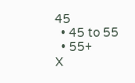45
  • 45 to 55
  • 55+
X